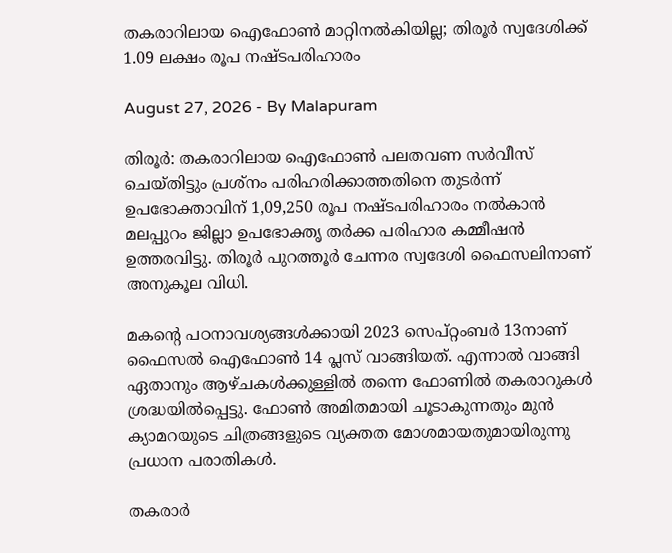തകരാറിലായ ഐഫോൺ മാറ്റിനൽകിയില്ല; തിരൂർ സ്വദേശിക്ക് 1.09 ലക്ഷം രൂപ നഷ്ടപരിഹാരം

August 27, 2026 - By Malapuram

തിരൂർ: തകരാറിലായ ഐഫോൺ പലതവണ സർവീസ് ചെയ്തിട്ടും പ്രശ്നം പരിഹരിക്കാത്തതിനെ തുടർന്ന് ഉപഭോക്താവിന് 1,09,250 രൂപ നഷ്ടപരിഹാരം നൽകാൻ മലപ്പുറം ജില്ലാ ഉപഭോക്തൃ തർക്ക പരിഹാര കമ്മീഷൻ ഉത്തരവിട്ടു. തിരൂർ പുറത്തൂർ ചേന്നര സ്വദേശി ഫൈസലിനാണ് അനുകൂല വിധി.

മകന്റെ പഠനാവശ്യങ്ങൾക്കായി 2023 സെപ്റ്റംബർ 13നാണ് ഫൈസൽ ഐഫോൺ 14 പ്ലസ് വാങ്ങിയത്. എന്നാൽ വാങ്ങി ഏതാനും ആഴ്ചകൾക്കുള്ളിൽ തന്നെ ഫോണിൽ തകരാറുകൾ ശ്രദ്ധയിൽപ്പെട്ടു. ഫോൺ അമിതമായി ചൂടാകുന്നതും മുൻ ക്യാമറയുടെ ചിത്രങ്ങളുടെ വ്യക്തത മോശമായതുമായിരുന്നു പ്രധാന പരാതികൾ.

തകരാർ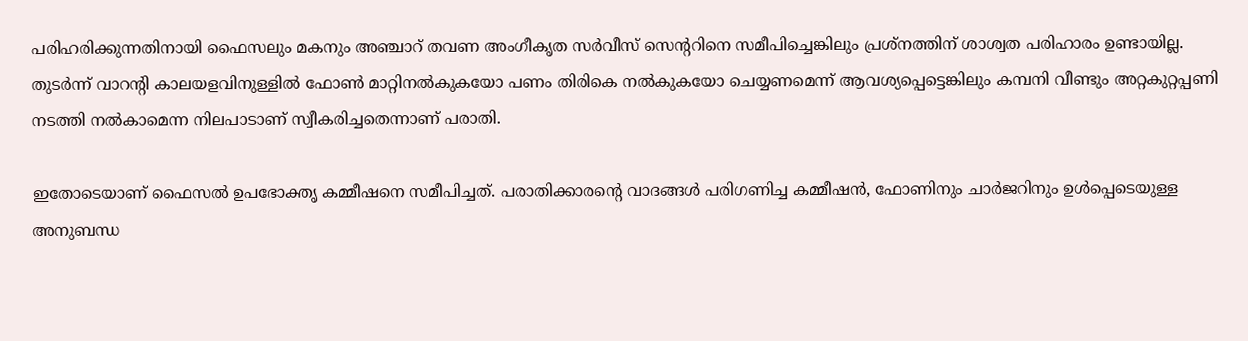പരിഹരിക്കുന്നതിനായി ഫൈസലും മകനും അഞ്ചാറ് തവണ അംഗീകൃത സർവീസ് സെന്ററിനെ സമീപിച്ചെങ്കിലും പ്രശ്നത്തിന് ശാശ്വത പരിഹാരം ഉണ്ടായില്ല. തുടർന്ന് വാറന്റി കാലയളവിനുള്ളിൽ ഫോൺ മാറ്റിനൽകുകയോ പണം തിരികെ നൽകുകയോ ചെയ്യണമെന്ന് ആവശ്യപ്പെട്ടെങ്കിലും കമ്പനി വീണ്ടും അറ്റകുറ്റപ്പണി നടത്തി നൽകാമെന്ന നിലപാടാണ് സ്വീകരിച്ചതെന്നാണ് പരാതി.

ഇതോടെയാണ് ഫൈസൽ ഉപഭോക്തൃ കമ്മീഷനെ സമീപിച്ചത്. പരാതിക്കാരന്റെ വാദങ്ങൾ പരിഗണിച്ച കമ്മീഷൻ, ഫോണിനും ചാർജറിനും ഉൾപ്പെടെയുള്ള അനുബന്ധ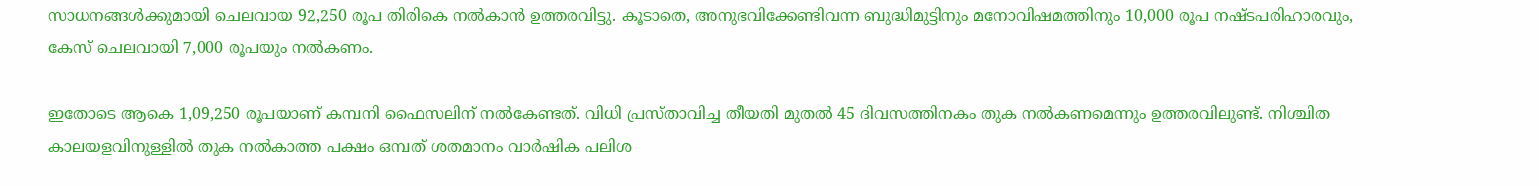സാധനങ്ങൾക്കുമായി ചെലവായ 92,250 രൂപ തിരികെ നൽകാൻ ഉത്തരവിട്ടു. കൂടാതെ, അനുഭവിക്കേണ്ടിവന്ന ബുദ്ധിമുട്ടിനും മനോവിഷമത്തിനും 10,000 രൂപ നഷ്ടപരിഹാരവും, കേസ് ചെലവായി 7,000 രൂപയും നൽകണം.

ഇതോടെ ആകെ 1,09,250 രൂപയാണ് കമ്പനി ഫൈസലിന് നൽകേണ്ടത്. വിധി പ്രസ്താവിച്ച തീയതി മുതൽ 45 ദിവസത്തിനകം തുക നൽകണമെന്നും ഉത്തരവിലുണ്ട്. നിശ്ചിത കാലയളവിനുള്ളിൽ തുക നൽകാത്ത പക്ഷം ഒമ്പത് ശതമാനം വാർഷിക പലിശ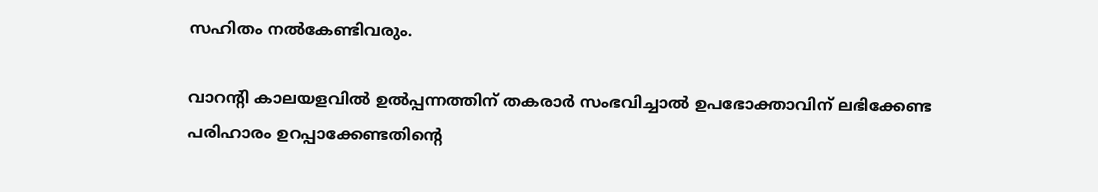സഹിതം നൽകേണ്ടിവരും.

വാറന്റി കാലയളവിൽ ഉൽപ്പന്നത്തിന് തകരാർ സംഭവിച്ചാൽ ഉപഭോക്താവിന് ലഭിക്കേണ്ട പരിഹാരം ഉറപ്പാക്കേണ്ടതിന്റെ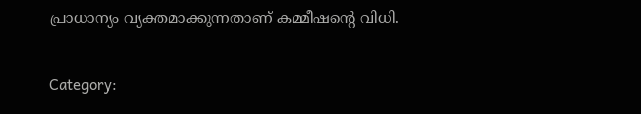പ്രാധാന്യം വ്യക്തമാക്കുന്നതാണ് കമ്മീഷന്റെ വിധി.

Category: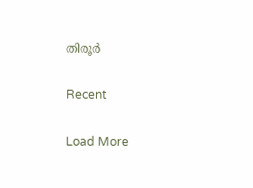തിരൂർ

Recent

Load More